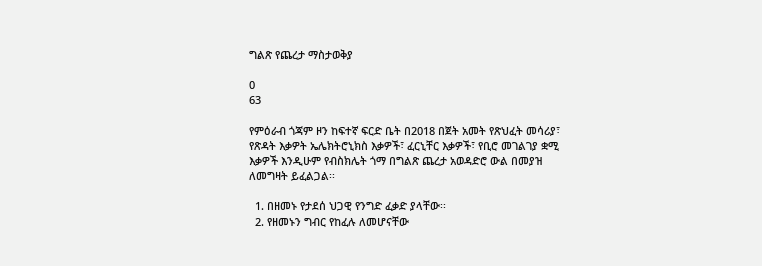ግልጽ የጨረታ ማስታወቅያ

0
63

የምዕራብ ጎጃም ዞን ከፍተኛ ፍርድ ቤት በ2018 በጀት አመት የጽህፈት መሳሪያ፣ የጽዳት እቃዎት ኤሌክትሮኒክስ እቃዎች፣ ፈርኒቸር እቃዎች፣ የቢሮ መገልገያ ቋሚ እቃዎች እንዲሁም የብስክሌት ጎማ በግልጽ ጨረታ አወዳድሮ ውል በመያዝ ለመግዛት ይፈልጋል፡፡

  1. በዘመኑ የታደሰ ህጋዊ የንግድ ፈቃድ ያላቸው፡፡
  2. የዘመኑን ግብር የከፈሉ ለመሆናቸው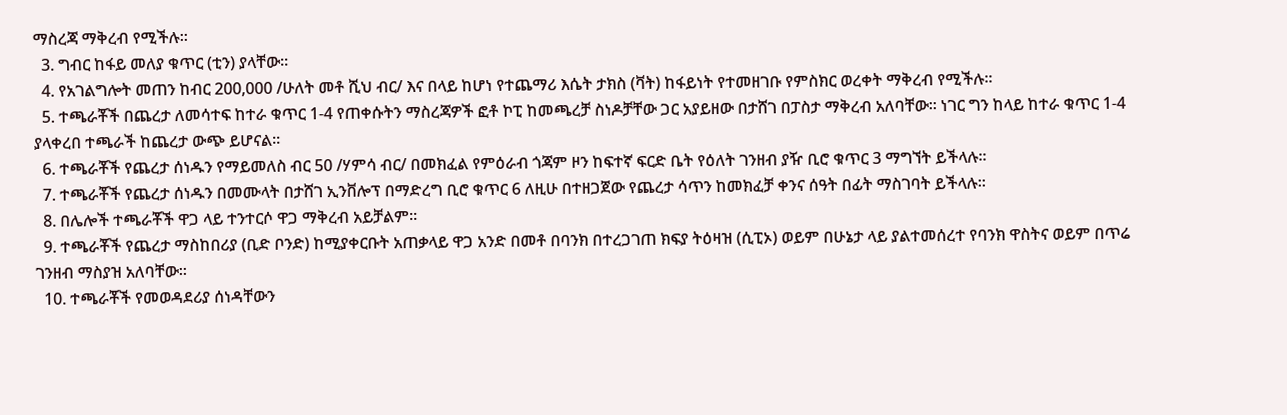ማስረጃ ማቅረብ የሚችሉ፡፡
  3. ግብር ከፋይ መለያ ቁጥር (ቲን) ያላቸው፡፡
  4. የአገልግሎት መጠን ከብር 200,000 /ሁለት መቶ ሺህ ብር/ እና በላይ ከሆነ የተጨማሪ እሴት ታክስ (ቫት) ከፋይነት የተመዘገቡ የምስክር ወረቀት ማቅረብ የሚችሉ፡፡
  5. ተጫራቾች በጨረታ ለመሳተፍ ከተራ ቁጥር 1-4 የጠቀሱትን ማስረጃዎች ፎቶ ኮፒ ከመጫረቻ ስነዶቻቸው ጋር አያይዘው በታሸገ በፓስታ ማቅረብ አለባቸው፡፡ ነገር ግን ከላይ ከተራ ቁጥር 1-4 ያላቀረበ ተጫራች ከጨረታ ውጭ ይሆናል፡፡
  6. ተጫራቾች የጨረታ ሰነዱን የማይመለስ ብር 50 /ሃምሳ ብር/ በመክፈል የምዕራብ ጎጃም ዞን ከፍተኛ ፍርድ ቤት የዕለት ገንዘብ ያዥ ቢሮ ቁጥር 3 ማግኘት ይችላሉ፡፡
  7. ተጫራቾች የጨረታ ሰነዱን በመሙላት በታሸገ ኢንቨሎፕ በማድረግ ቢሮ ቁጥር 6 ለዚሁ በተዘጋጀው የጨረታ ሳጥን ከመክፈቻ ቀንና ሰዓት በፊት ማስገባት ይችላሉ፡፡
  8. በሌሎች ተጫራቾች ዋጋ ላይ ተንተርሶ ዋጋ ማቅረብ አይቻልም፡፡
  9. ተጫራቾች የጨረታ ማስከበሪያ (ቢድ ቦንድ) ከሚያቀርቡት አጠቃላይ ዋጋ አንድ በመቶ በባንክ በተረጋገጠ ክፍያ ትዕዛዝ (ሲፒኦ) ወይም በሁኔታ ላይ ያልተመሰረተ የባንክ ዋስትና ወይም በጥሬ ገንዘብ ማስያዝ አለባቸው፡፡
  10. ተጫራቾች የመወዳደሪያ ሰነዳቸውን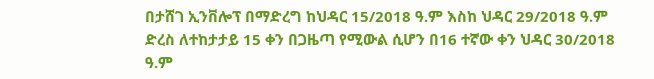በታሸገ ኢንቨሎፕ በማድረግ ከህዳር 15/2018 ዓ.ም እስከ ህዳር 29/2018 ዓ.ም ድረስ ለተከታታይ 15 ቀን በጋዜጣ የሚውል ሲሆን በ16 ተኛው ቀን ህዳር 30/2018 ዓ.ም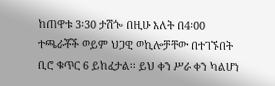ከጠዋቱ 3፡30 ታሽጐ በዚሁ እለት በ4፡00 ተጫራቾች ወይም ህጋዊ ወኪሎቻቸው በተገኙበት ቢሮ ቁጥር 6 ይከፈታል፡፡ ይህ ቀን ሥራ ቀን ካልሆነ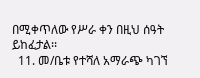በሚቀጥለው የሥራ ቀን በዚህ ሰዓት ይከፈታል፡፡
  11. መ/ቤቱ የተሻለ አማራጭ ካገኘ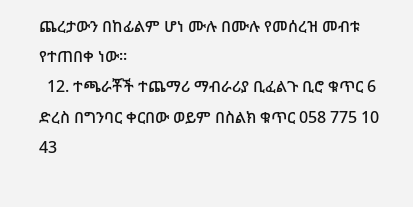ጨረታውን በከፊልም ሆነ ሙሉ በሙሉ የመሰረዝ መብቱ የተጠበቀ ነው፡፡
  12. ተጫራቾች ተጨማሪ ማብራሪያ ቢፈልጉ ቢሮ ቁጥር 6 ድረስ በግንባር ቀርበው ወይም በስልክ ቁጥር 058 775 10 43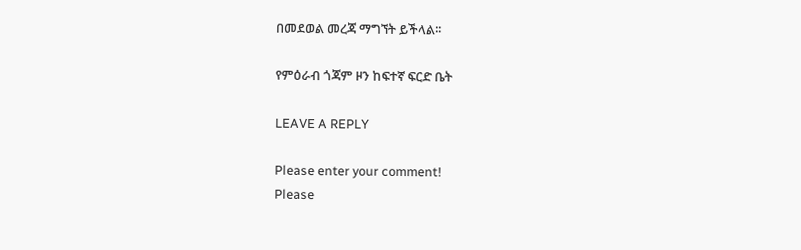በመደወል መረጃ ማግኘት ይችላል፡፡

የምዕራብ ጎጃም ዞን ከፍተኛ ፍርድ ቤት

LEAVE A REPLY

Please enter your comment!
Please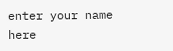enter your name here